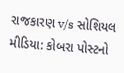રાજકારણ v/s સોશિયલ મીડિયા: કોબરા પોસ્ટનો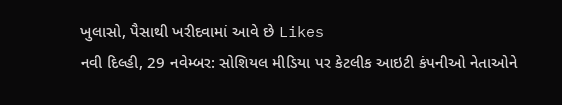ખુલાસો, પૈસાથી ખરીદવામાં આવે છે Likes
નવી દિલ્હી, 29 નવેમ્બર: સોશિયલ મીડિયા પર કેટલીક આઇટી કંપનીઓ નેતાઓને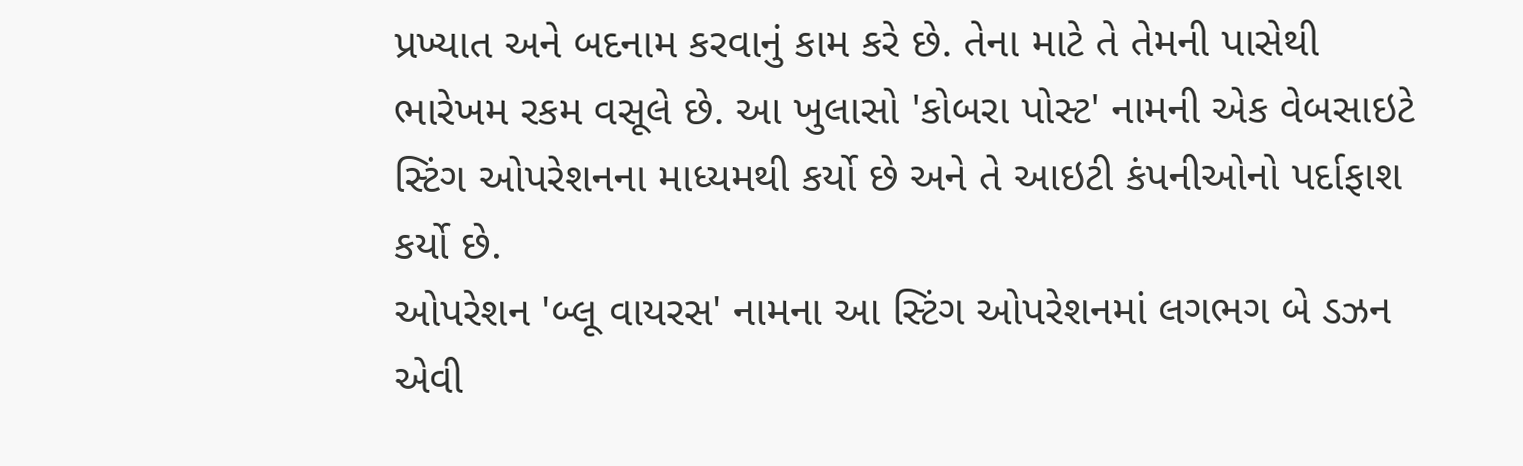પ્રખ્યાત અને બદનામ કરવાનું કામ કરે છે. તેના માટે તે તેમની પાસેથી ભારેખમ રકમ વસૂલે છે. આ ખુલાસો 'કોબરા પોસ્ટ' નામની એક વેબસાઇટે સ્ટિંગ ઓપરેશનના માધ્યમથી કર્યો છે અને તે આઇટી કંપનીઓનો પર્દાફાશ કર્યો છે.
ઓપરેશન 'બ્લૂ વાયરસ' નામના આ સ્ટિંગ ઓપરેશનમાં લગભગ બે ડઝન એવી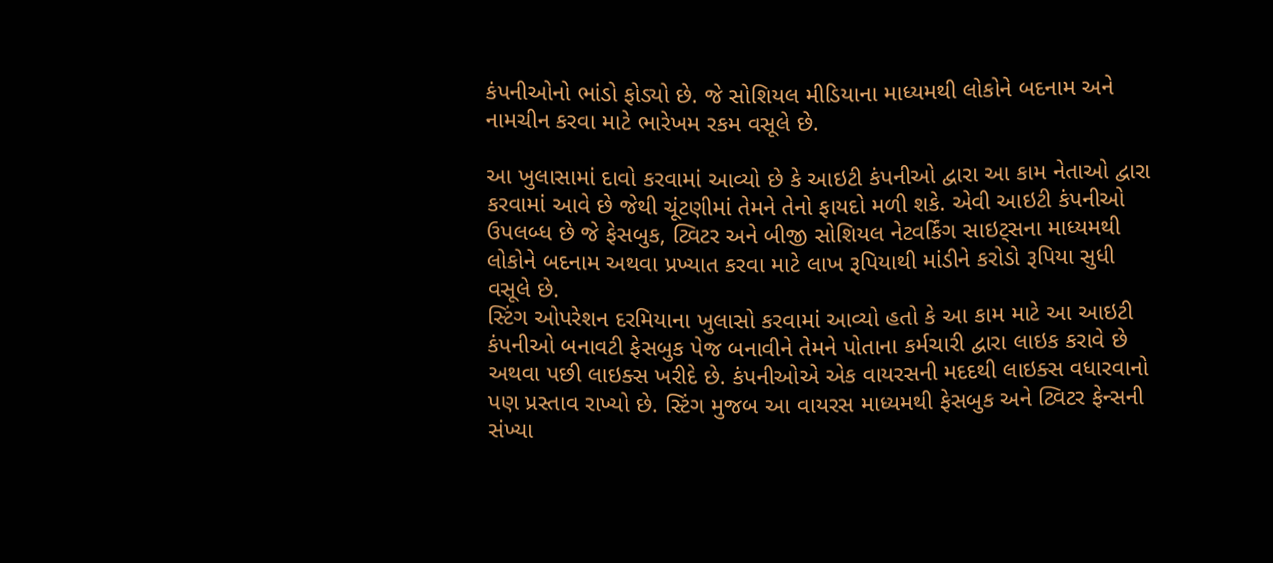કંપનીઓનો ભાંડો ફોડ્યો છે. જે સોશિયલ મીડિયાના માધ્યમથી લોકોને બદનામ અને નામચીન કરવા માટે ભારેખમ રકમ વસૂલે છે.

આ ખુલાસામાં દાવો કરવામાં આવ્યો છે કે આઇટી કંપનીઓ દ્વારા આ કામ નેતાઓ દ્વારા કરવામાં આવે છે જેથી ચૂંટણીમાં તેમને તેનો ફાયદો મળી શકે. એવી આઇટી કંપનીઓ ઉપલબ્ધ છે જે ફેસબુક, ટ્વિટર અને બીજી સોશિયલ નેટવર્કિંગ સાઇટ્સના માધ્યમથી લોકોને બદનામ અથવા પ્રખ્યાત કરવા માટે લાખ રૂપિયાથી માંડીને કરોડો રૂપિયા સુધી વસૂલે છે.
સ્ટિંગ ઓપરેશન દરમિયાના ખુલાસો કરવામાં આવ્યો હતો કે આ કામ માટે આ આઇટી કંપનીઓ બનાવટી ફેસબુક પેજ બનાવીને તેમને પોતાના કર્મચારી દ્વારા લાઇક કરાવે છે અથવા પછી લાઇક્સ ખરીદે છે. કંપનીઓએ એક વાયરસની મદદથી લાઇક્સ વધારવાનો પણ પ્રસ્તાવ રાખ્યો છે. સ્ટિંગ મુજબ આ વાયરસ માધ્યમથી ફેસબુક અને ટ્વિટર ફેન્સની સંખ્યા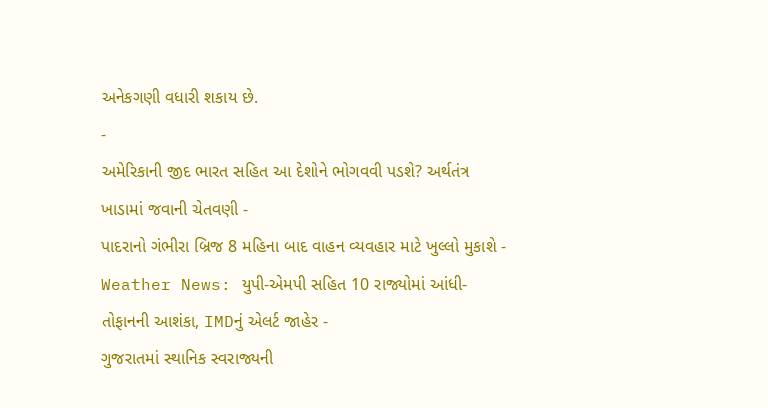અનેકગણી વધારી શકાય છે.
-
અમેરિકાની જીદ ભારત સહિત આ દેશોને ભોગવવી પડશે? અર્થતંત્ર ખાડામાં જવાની ચેતવણી -
પાદરાનો ગંભીરા બ્રિજ 8 મહિના બાદ વાહન વ્યવહાર માટે ખુલ્લો મુકાશે -
Weather News: યુપી-એમપી સહિત 10 રાજ્યોમાં આંધી-તોફાનની આશંકા, IMDનું એલર્ટ જાહેર -
ગુજરાતમાં સ્થાનિક સ્વરાજ્યની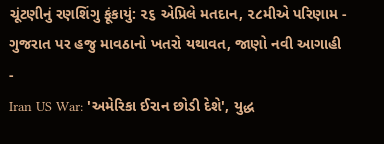ચૂંટણીનું રણશિંગુ ફૂંકાયું: ૨૬ એપ્રિલે મતદાન, ૨૮મીએ પરિણામ -
ગુજરાત પર હજુ માવઠાનો ખતરો યથાવત, જાણો નવી આગાહી -
Iran US War: 'અમેરિકા ઈરાન છોડી દેશે', યુદ્ધ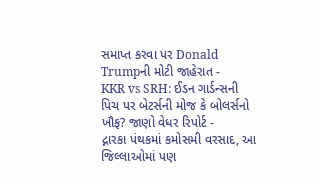સમાપ્ત કરવા પર Donald Trumpની મોટી જાહેરાત -
KKR vs SRH: ઈડન ગાર્ડન્સની પિચ પર બેટર્સની મોજ કે બોલર્સનો ખૌફ? જાણો વેધર રિપોર્ટ -
દ્નારકા પંથકમાં કમોસમી વરસાદ, આ જિલ્લાઓમાં પણ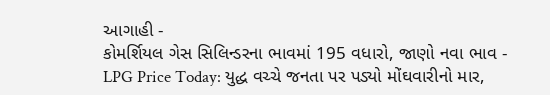આગાહી -
કોમર્શિયલ ગેસ સિલિન્ડરના ભાવમાં 195 વધારો, જાણો નવા ભાવ -
LPG Price Today: યુદ્ધ વચ્ચે જનતા પર પડ્યો મોંઘવારીનો માર,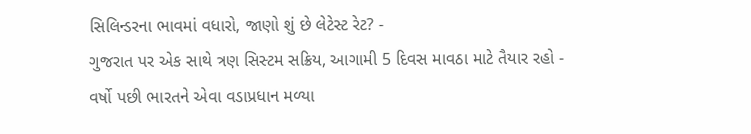સિલિન્ડરના ભાવમાં વધારો, જાણો શું છે લેટેસ્ટ રેટ? -
ગુજરાત પર એક સાથે ત્રણ સિસ્ટમ સક્રિય, આગામી 5 દિવસ માવઠા માટે તૈયાર રહો -
વર્ષો પછી ભારતને એવા વડાપ્રધાન મળ્યા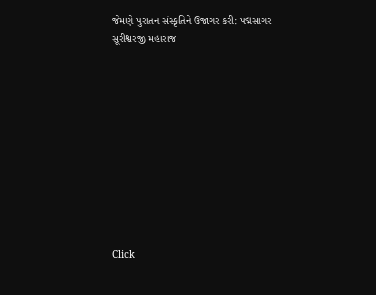જેમણે પુરાતન સંસ્કૃતિને ઉજાગર કરી: પદ્મસાગર સૂરીશ્વરજી મહારાજ











Click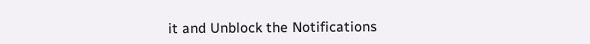it and Unblock the Notifications